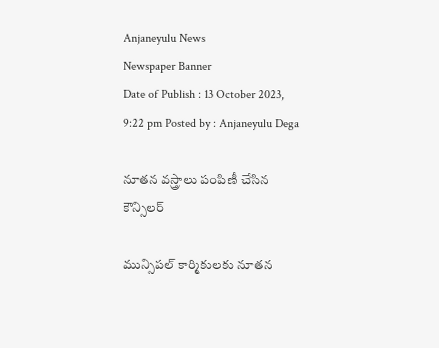Anjaneyulu News
Newspaper Banner
Date of Publish : 13 October 2023, 9:22 pm Posted by : Anjaneyulu Dega

నూతన వస్త్రాలు పంపిణీ చేసిన కౌన్సిలర్

మున్సిపల్ కార్మికులకు నూతన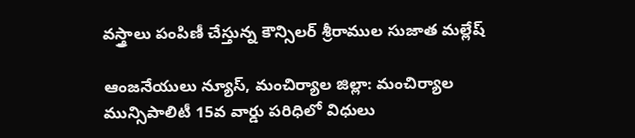వస్త్రాలు పంపిణీ చేస్తున్న కౌన్సిలర్ శ్రీరాముల సుజాత మల్లేష్

ఆంజనేయులు న్యూస్, మంచిర్యాల జిల్లా: మంచిర్యాల మున్సిపాలిటీ 15వ వార్డు పరిధిలో విధులు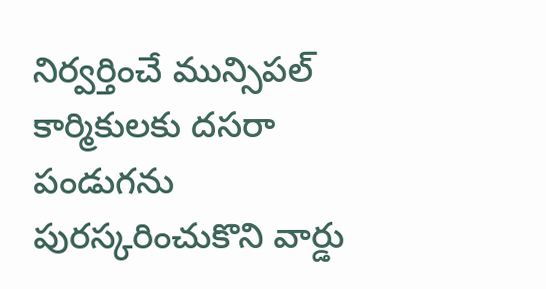నిర్వర్తించే మున్సిపల్ కార్మికులకు దసరా పండుగను పురస్కరించుకొని వార్డు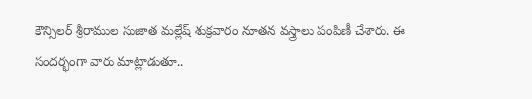కౌన్సిలర్ శ్రీరాముల సుజాత మల్లేష్ శుక్రవారం నూతన వస్త్రాలు పంపిణీ చేశారు. ఈ సందర్భంగా వారు మాట్లాడుతూ..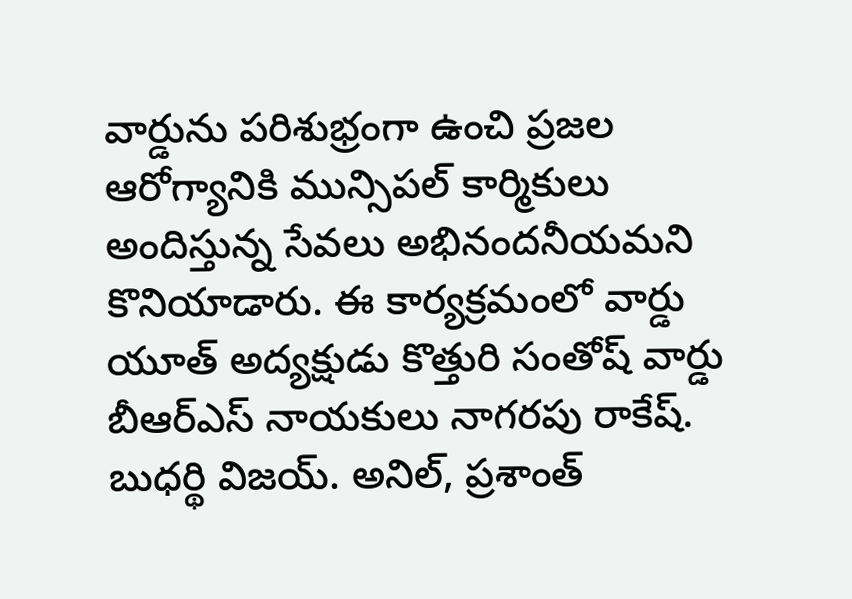వార్డును పరిశుభ్రంగా ఉంచి ప్రజల ఆరోగ్యానికి మున్సిపల్ కార్మికులు అందిస్తున్న సేవలు అభినందనీయమని కొనియాడారు. ఈ కార్యక్రమంలో వార్డు యూత్ అద్యక్షుడు కొత్తురి సంతోష్ వార్డు బీఆర్ఎస్ నాయకులు నాగరపు రాకేష్. బుధర్థి విజయ్. అనిల్, ప్రశాంత్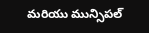మరియు మున్సిపల్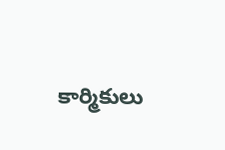కార్మికులు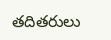తదితరులు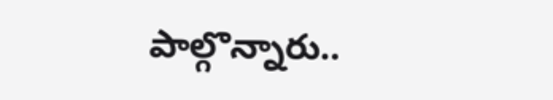పాల్గొన్నారు..